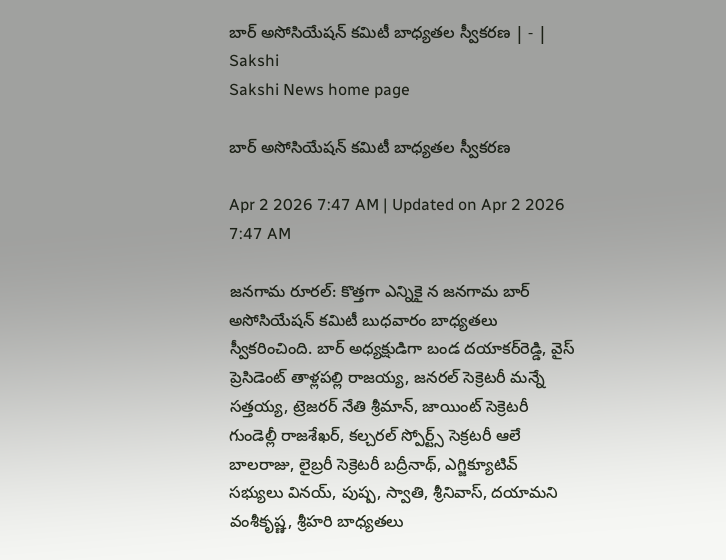బార్‌ అసోసియేషన్‌ కమిటీ బాధ్యతల స్వీకరణ | - | Sakshi
Sakshi News home page

బార్‌ అసోసియేషన్‌ కమిటీ బాధ్యతల స్వీకరణ

Apr 2 2026 7:47 AM | Updated on Apr 2 2026 7:47 AM

జనగామ రూరల్‌: కొత్తగా ఎన్నికై న జనగామ బార్‌ అసోసియేషన్‌ కమిటీ బుధవారం బాధ్యతలు స్వీకరించింది. బార్‌ అధ్యక్షుడిగా బండ దయాకర్‌రెడ్డి, వైస్‌ ప్రెసిడెంట్‌ తాళ్లపల్లి రాజయ్య, జనరల్‌ సెక్రెటరీ మన్నే సత్తయ్య, ట్రెజరర్‌ నేతి శ్రీమాన్‌, జాయింట్‌ సెక్రెటరీ గుండెల్లీ రాజశేఖర్‌, కల్చరల్‌ స్పోర్ట్స్‌ సెక్రటరీ ఆలే బాలరాజు, లైబ్రరీ సెక్రెటరీ బద్రీనాథ్‌, ఎగ్జిక్యూటివ్‌ సభ్యులు వినయ్‌, పుష్ప, స్వాతి, శ్రీనివాస్‌, దయామని వంశీకృష్ణ, శ్రీహరి బాధ్యతలు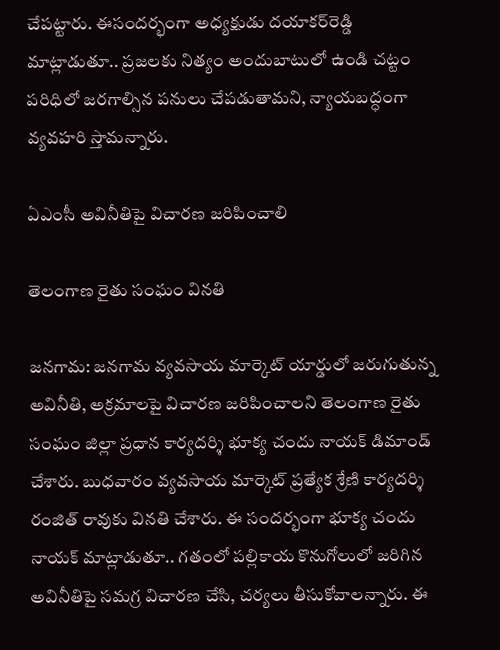చేపట్టారు. ఈసందర్భంగా అధ్యక్షుడు దయాకర్‌రెడ్డి మాట్లాడుతూ.. ప్రజలకు నిత్యం అందుబాటులో ఉండి చట్టం పరిధిలో జరగాల్సిన పనులు చేపడుతామని, న్యాయబద్ధంగా వ్యవహరి స్తామన్నారు.

ఏఎంసీ అవినీతిపై విచారణ జరిపించాలి

తెలంగాణ రైతు సంఘం వినతి

జనగామ: జనగామ వ్యవసాయ మార్కెట్‌ యార్డులో జరుగుతున్న అవినీతి, అక్రమాలపై విచారణ జరిపించాలని తెలంగాణ రైతు సంఘం జిల్లా ప్రధాన కార్యదర్శి భూక్య చందు నాయక్‌ డిమాండ్‌ చేశారు. బుధవారం వ్యవసాయ మార్కెట్‌ ప్రత్యేక శ్రేణి కార్యదర్శి రంజిత్‌ రావుకు వినతి చేశారు. ఈ సందర్భంగా భూక్య చందు నాయక్‌ మాట్లాడుతూ.. గతంలో పల్లికాయ కొనుగోలులో జరిగిన అవినీతిపై సమగ్ర విచారణ చేసి, చర్యలు తీసుకోవాలన్నారు. ఈ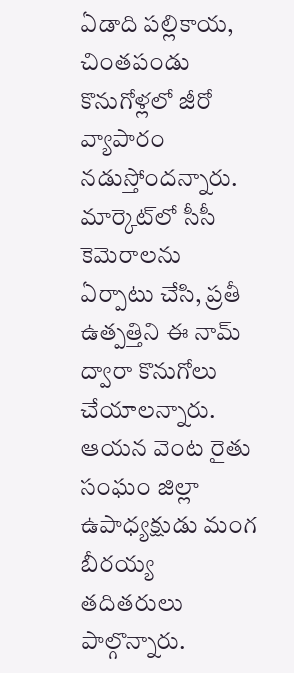ఏడాది పల్లికాయ, చింతపండు కొనుగోళ్లలో జీరో వ్యాపారం నడుస్తోందన్నారు. మార్కెట్‌లో సీసీ కెమెరాలను ఏర్పాటు చేసి, ప్రతీ ఉత్పత్తిని ఈ నామ్‌ ద్వారా కొనుగోలు చేయాలన్నారు. ఆయన వెంట రైతు సంఘం జిల్లా ఉపాధ్యక్షుడు మంగ బీరయ్య తదితరులు పాల్గొన్నారు.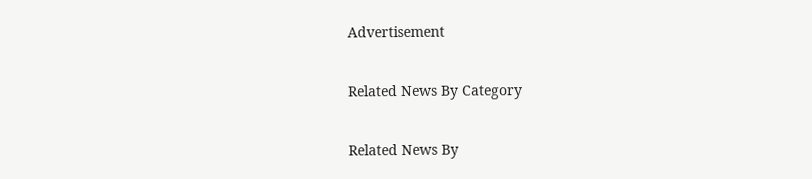Advertisement

Related News By Category

Related News By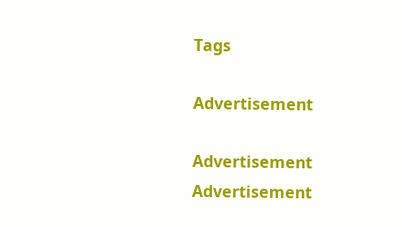Tags

Advertisement

Advertisement
Advertisement